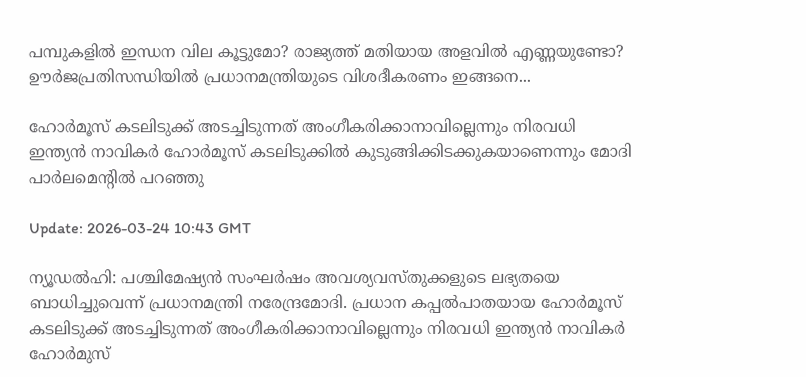പമ്പുകളിൽ ഇന്ധന വില കൂട്ടുമോ? രാജ്യത്ത് മതിയായ അളവില്‍ എണ്ണയുണ്ടോ? ഊർജപ്രതിസന്ധിയിൽ പ്രധാനമന്ത്രിയുടെ വിശദീകരണം ഇങ്ങനെ...

ഹോർമൂസ് കടലിടുക്ക് അടച്ചിടുന്നത് അംഗീകരിക്കാനാവില്ലെന്നും നിരവധി ഇന്ത്യൻ നാവികർ ഹോർമൂസ് കടലിടുക്കിൽ കുടുങ്ങിക്കിടക്കുകയാണെന്നും മോദി പാർലമെന്‍റിൽ പറഞ്ഞു

Update: 2026-03-24 10:43 GMT

ന്യൂഡല്‍ഹി: പശ്ചിമേഷ്യന്‍ സംഘര്‍ഷം അവശ്യവസ്തുക്കളുടെ ലഭ്യതയെ ബാധിച്ചുവെന്ന് പ്രധാനമന്ത്രി നരേന്ദ്രമോദി. പ്രധാന കപ്പല്‍പാതയായ ഹോര്‍മൂസ് കടലിടുക്ക് അടച്ചിടുന്നത് അംഗീകരിക്കാനാവില്ലെന്നും നിരവധി ഇന്ത്യന്‍ നാവികര്‍ ഹോര്‍മുസ്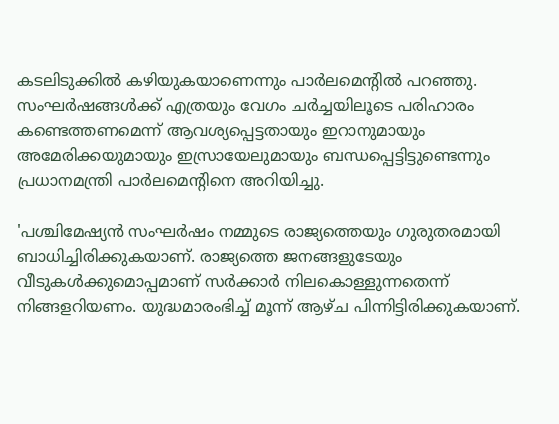കടലിടുക്കിൽ കഴിയുകയാണെന്നും പാര്‍ലമെന്റില്‍ പറഞ്ഞു. സംഘര്‍ഷങ്ങള്‍ക്ക് എത്രയും വേഗം ചര്‍ച്ചയിലൂടെ പരിഹാരം കണ്ടെത്തണമെന്ന് ആവശ്യപ്പെട്ടതായും ഇറാനുമായും അമേരിക്കയുമായും ഇസ്രായേലുമായും ബന്ധപ്പെട്ടിട്ടുണ്ടെന്നും പ്രധാനമന്ത്രി പാര്‍ലമെന്റിനെ അറിയിച്ചു.

'പശ്ചിമേഷ്യന്‍ സംഘര്‍ഷം നമ്മുടെ രാജ്യത്തെയും ഗുരുതരമായി ബാധിച്ചിരിക്കുകയാണ്. രാജ്യത്തെ ജനങ്ങളുടേയും വീടുകള്‍ക്കുമൊപ്പമാണ് സര്‍ക്കാര്‍ നിലകൊള്ളുന്നതെന്ന് നിങ്ങളറിയണം. യുദ്ധമാരംഭിച്ച് മൂന്ന് ആഴ്ച പിന്നിട്ടിരിക്കുകയാണ്.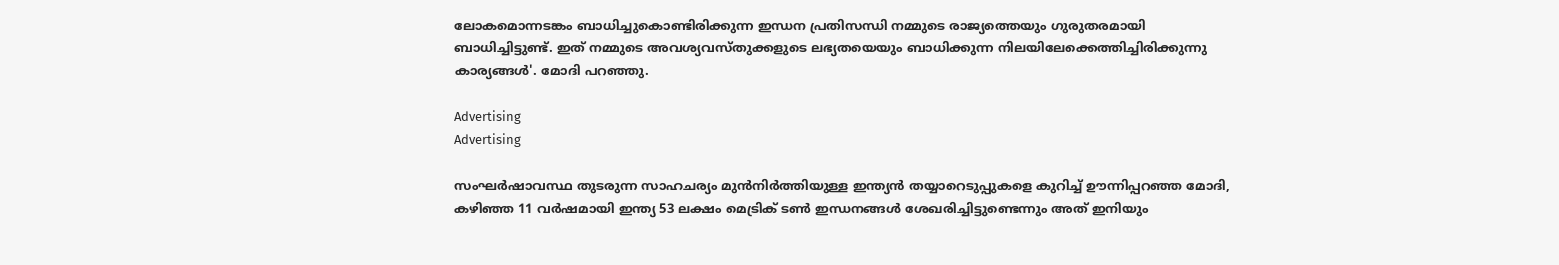ലോകമൊന്നടങ്കം ബാധിച്ചുകൊണ്ടിരിക്കുന്ന ഇന്ധന പ്രതിസന്ധി നമ്മുടെ രാജ്യത്തെയും ഗുരുതരമായി ബാധിച്ചിട്ടുണ്ട്. ഇത് നമ്മുടെ അവശ്യവസ്തുക്കളുടെ ലഭ്യതയെയും ബാധിക്കുന്ന നിലയിലേക്കെത്തിച്ചിരിക്കുന്നു കാര്യങ്ങള്‍'. മോദി പറഞ്ഞു.

Advertising
Advertising

സംഘര്‍ഷാവസ്ഥ തുടരുന്ന സാഹചര്യം മുന്‍നിര്‍ത്തിയുള്ള ഇന്ത്യന്‍ തയ്യാറെടുപ്പുകളെ കുറിച്ച് ഊന്നിപ്പറഞ്ഞ മോദി, കഴിഞ്ഞ 11 വര്‍ഷമായി ഇന്ത്യ 53 ലക്ഷം മെട്രിക് ടണ്‍ ഇന്ധനങ്ങള്‍ ശേഖരിച്ചിട്ടുണ്ടെന്നും അത് ഇനിയും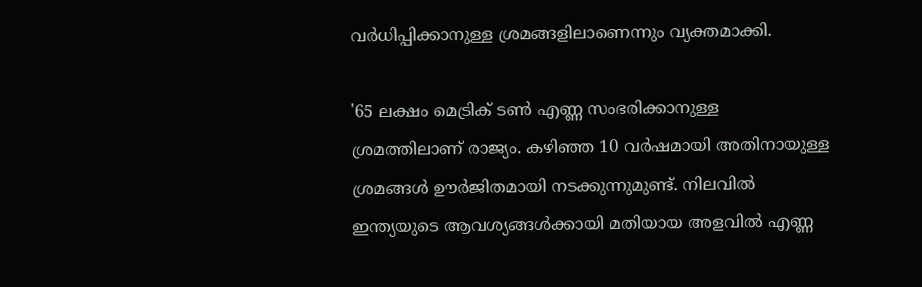വര്‍ധിപ്പിക്കാനുള്ള ശ്രമങ്ങളിലാണെന്നും വ്യക്തമാക്കി.

'65 ലക്ഷം മെട്രിക് ടണ്‍ എണ്ണ സംഭരിക്കാനുള്ള ശ്രമത്തിലാണ് രാജ്യം. കഴിഞ്ഞ 10 വര്‍ഷമായി അതിനായുള്ള ശ്രമങ്ങള്‍ ഊര്‍ജിതമായി നടക്കുന്നുമുണ്ട്. നിലവില്‍ ഇന്ത്യയുടെ ആവശ്യങ്ങള്‍ക്കായി മതിയായ അളവില്‍ എണ്ണ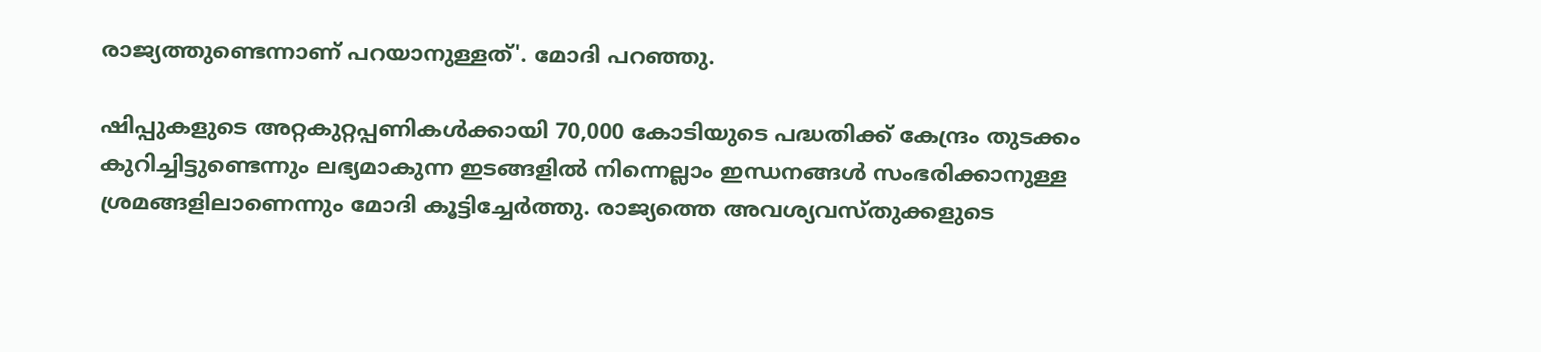രാജ്യത്തുണ്ടെന്നാണ് പറയാനുള്ളത്'. മോദി പറഞ്ഞു.

ഷിപ്പുകളുടെ അറ്റകുറ്റപ്പണികള്‍ക്കായി 70,000 കോടിയുടെ പദ്ധതിക്ക് കേന്ദ്രം തുടക്കം കുറിച്ചിട്ടുണ്ടെന്നും ലഭ്യമാകുന്ന ഇടങ്ങളില്‍ നിന്നെല്ലാം ഇന്ധനങ്ങള്‍ സംഭരിക്കാനുള്ള ശ്രമങ്ങളിലാണെന്നും മോദി കൂട്ടിച്ചേര്‍ത്തു. രാജ്യത്തെ അവശ്യവസ്തുക്കളുടെ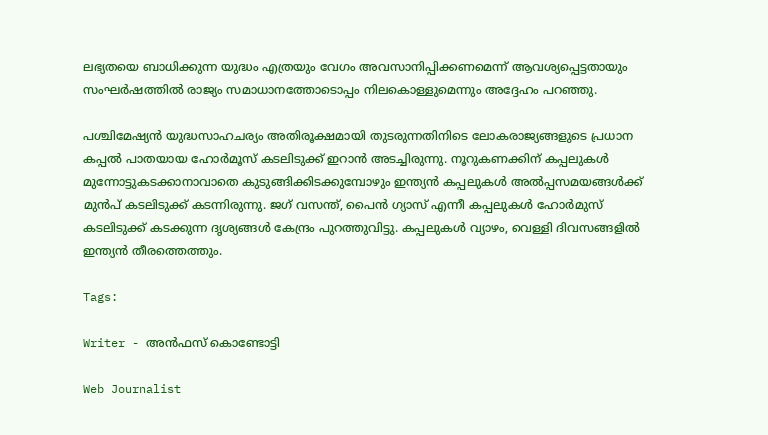ലഭ്യതയെ ബാധിക്കുന്ന യുദ്ധം എത്രയും വേഗം അവസാനിപ്പിക്കണമെന്ന് ആവശ്യപ്പെട്ടതായും സംഘര്‍ഷത്തില്‍ രാജ്യം സമാധാനത്തോടൊപ്പം നിലകൊള്ളുമെന്നും അദ്ദേഹം പറഞ്ഞു.

പശ്ചിമേഷ്യന്‍ യുദ്ധസാഹചര്യം അതിരൂക്ഷമായി തുടരുന്നതിനിടെ ലോകരാജ്യങ്ങളുടെ പ്രധാന കപ്പല്‍ പാതയായ ഹോര്‍മൂസ് കടലിടുക്ക് ഇറാന്‍ അടച്ചിരുന്നു. നൂറുകണക്കിന് കപ്പലുകള്‍ മുന്നോട്ടുകടക്കാനാവാതെ കുടുങ്ങിക്കിടക്കുമ്പോഴും ഇന്ത്യന്‍ കപ്പലുകള്‍ അല്‍പ്പസമയങ്ങള്‍ക്ക് മുന്‍പ് കടലിടുക്ക് കടന്നിരുന്നു. ജഗ് വസന്ത്, പൈന്‍ ഗ്യാസ് എന്നീ കപ്പലുകള്‍ ഹോര്‍മുസ് കടലിടുക്ക് കടക്കുന്ന ദൃശ്യങ്ങള്‍ കേന്ദ്രം പുറത്തുവിട്ടു. കപ്പലുകള്‍ വ്യാഴം, വെള്ളി ദിവസങ്ങളില്‍ ഇന്ത്യന്‍ തീരത്തെത്തും.

Tags:

Writer - അൻഫസ് കൊണ്ടോട്ടി

Web Journalist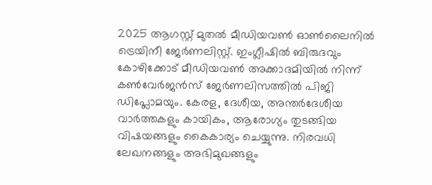2025 ആഗസ്റ്റ് മുതൽ മീഡിയവൺ ഓൺലൈനിൽ ട്രെയിനീ ജേർണലിസ്റ്റ്. ഇംഗ്ലീഷിൽ ബിരുദവും കോഴിക്കോട് മീഡിയവൺ അക്കാദമിയിൽ നിന്ന് കൺവേർജൻസ് ജേർണലിസത്തിൽ പിജി ഡിപ്ലോമയും. കേരള, ദേശീയ, അന്തർദേശീയ വാർത്തകളും കായികം, ആരോഗ്യം തുടങ്ങിയ വിഷയങ്ങളും കൈകാര്യം ചെയ്യുന്നു. നിരവധി ലേഖനങ്ങളും അഭിമുഖങ്ങളും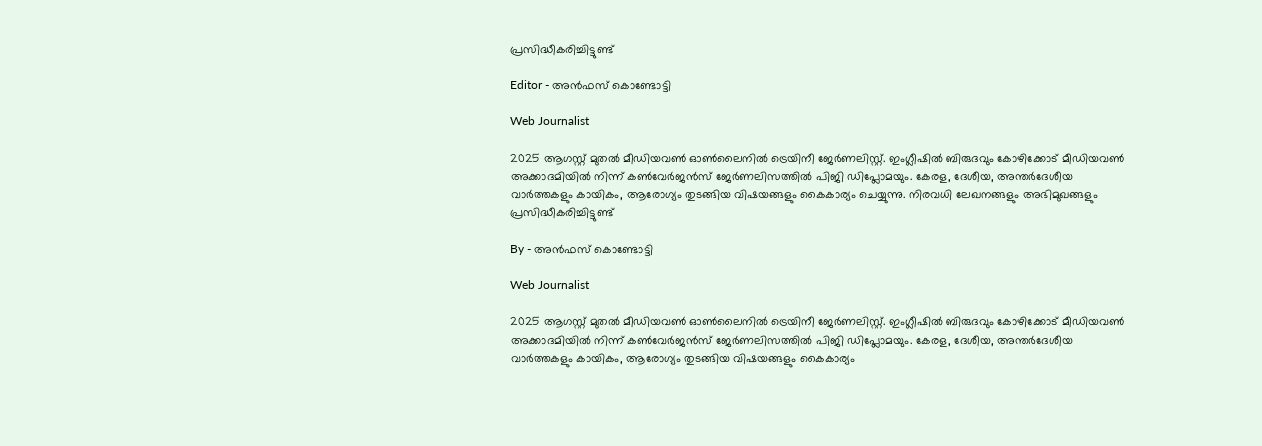പ്രസിദ്ധീകരിച്ചിട്ടുണ്ട്

Editor - അൻഫസ് കൊണ്ടോട്ടി

Web Journalist

2025 ആഗസ്റ്റ് മുതൽ മീഡിയവൺ ഓൺലൈനിൽ ട്രെയിനീ ജേർണലിസ്റ്റ്. ഇംഗ്ലീഷിൽ ബിരുദവും കോഴിക്കോട് മീഡിയവൺ അക്കാദമിയിൽ നിന്ന് കൺവേർജൻസ് ജേർണലിസത്തിൽ പിജി ഡിപ്ലോമയും. കേരള, ദേശീയ, അന്തർദേശീയ വാർത്തകളും കായികം, ആരോഗ്യം തുടങ്ങിയ വിഷയങ്ങളും കൈകാര്യം ചെയ്യുന്നു. നിരവധി ലേഖനങ്ങളും അഭിമുഖങ്ങളും പ്രസിദ്ധീകരിച്ചിട്ടുണ്ട്

By - അൻഫസ് കൊണ്ടോട്ടി

Web Journalist

2025 ആഗസ്റ്റ് മുതൽ മീഡിയവൺ ഓൺലൈനിൽ ട്രെയിനീ ജേർണലിസ്റ്റ്. ഇംഗ്ലീഷിൽ ബിരുദവും കോഴിക്കോട് മീഡിയവൺ അക്കാദമിയിൽ നിന്ന് കൺവേർജൻസ് ജേർണലിസത്തിൽ പിജി ഡിപ്ലോമയും. കേരള, ദേശീയ, അന്തർദേശീയ വാർത്തകളും കായികം, ആരോഗ്യം തുടങ്ങിയ വിഷയങ്ങളും കൈകാര്യം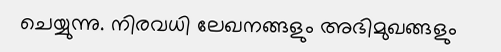ചെയ്യുന്നു. നിരവധി ലേഖനങ്ങളും അഭിമുഖങ്ങളും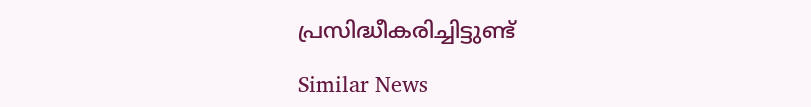പ്രസിദ്ധീകരിച്ചിട്ടുണ്ട്

Similar News